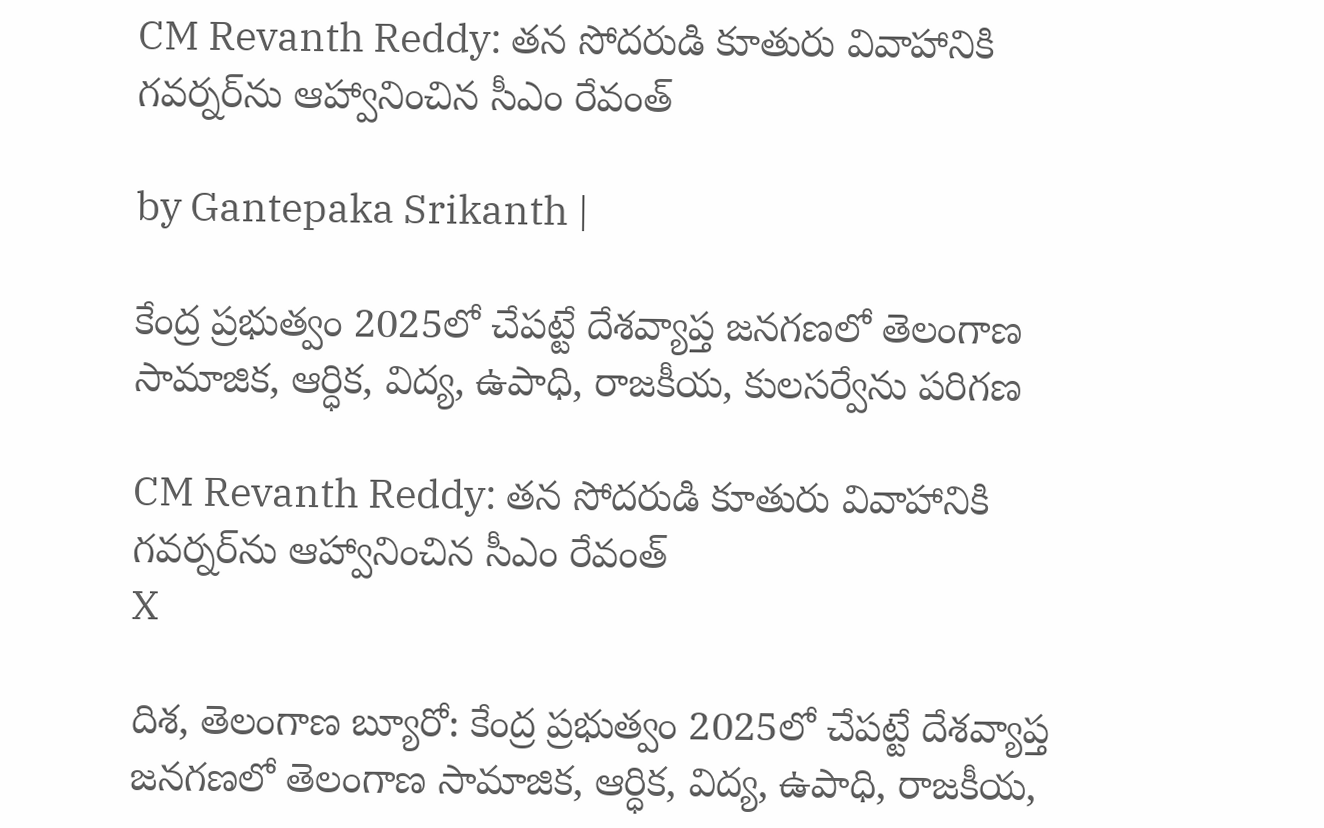CM Revanth Reddy: తన సోదరుడి కూతురు వివాహానికి గవర్నర్‌ను ఆహ్వానించిన సీఎం రేవంత్

by Gantepaka Srikanth |

కేంద్ర ప్రభుత్వం 2025లో చేపట్టే దేశవ్యాప్త జనగణలో తెలంగాణ సామాజిక, ఆర్ధిక, విద్య, ఉపాధి, రాజకీయ, కులసర్వేను పరిగణ

CM Revanth Reddy: తన సోదరుడి కూతురు వివాహానికి గవర్నర్‌ను ఆహ్వానించిన సీఎం రేవంత్
X

దిశ, తెలంగాణ బ్యూరో: కేంద్ర ప్రభుత్వం 2025లో చేపట్టే దేశవ్యాప్త జనగణలో తెలంగాణ సామాజిక, ఆర్ధిక, విద్య, ఉపాధి, రాజకీయ,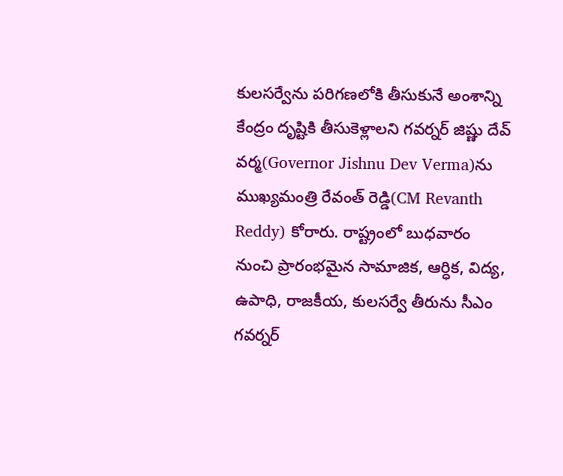కులసర్వేను పరిగణలోకి తీసుకునే అంశాన్ని కేంద్రం దృష్టికి తీసుకెళ్లాలని గవర్నర్ జిష్ణు దేవ్ వర్మ(Governor Jishnu Dev Verma)ను ముఖ్యమంత్రి రేవంత్ రెడ్డి(CM Revanth Reddy) కోరారు. రాష్ట్రంలో బుధవారం నుంచి ప్రారంభమైన సామాజిక, ఆర్ధిక, విద్య, ఉపాధి, రాజకీయ, కులసర్వే తీరును సీఎం గవర్నర్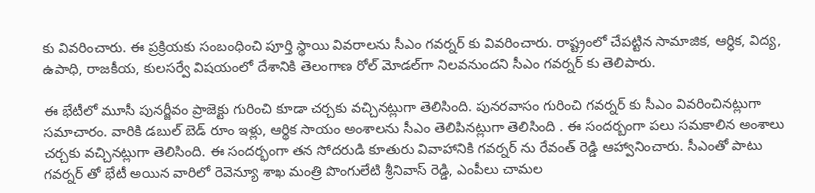కు వివరించారు. ఈ ప్రక్రియకు సంబంధించి పూర్తి స్థాయి వివరాలను సీఎం గవర్నర్ కు వివరించారు. రాష్ట్రంలో చేపట్టిన సామాజిక, ఆర్ధిక, విద్య, ఉపాధి, రాజకీయ, కులసర్వే విషయంలో దేశానికి తెలంగాణ రోల్ మోడల్‌గా నిలవనుందని సీఎం గవర్నర్ కు తెలిపారు.

ఈ భేటీలో మూసీ పునర్జీవం ప్రాజెక్టు గురించి కూడా చర్చకు వచ్చినట్లుగా తెలిసింది. పునరవాసం గురించి గవర్నర్ కు సీఎం వివరించినట్లుగా సమాచారం. వారికి డబుల్ బెడ్ రూం ఇళ్లు, ఆర్థిక సాయం అంశాలను సీఎం తెలిపినట్లుగా తెలిసింది . ఈ సందర్బంగా పలు సమకాలిన అంశాలు చర్చకు వచ్చినట్లుగా తెలిసింది. ఈ సందర్భంగా తన సోదరుడి కూతురు వివాహానికి గవర్నర్ ను రేవంత్ రెడ్డి ఆహ్వానించారు. సీఎంతో పాటు గవర్నర్ తో భేటీ అయిన వారిలో రెవెన్యూ శాఖ మంత్రి పొంగులేటి శ్రీనివాస్ రెడ్డి, ఎంపీలు చామల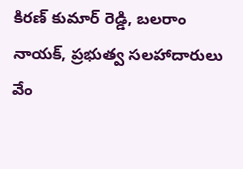కిరణ్ కుమార్ రెడ్డి, బలరాం నాయక్, ప్రభుత్వ సలహాదారులు వేం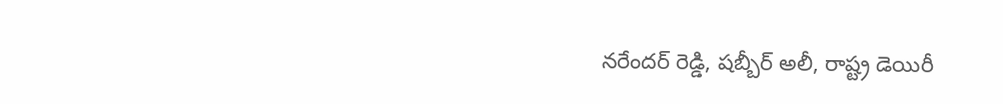నరేందర్ రెడ్డి, షబ్బీర్ అలీ, రాష్ట్ర డెయిరీ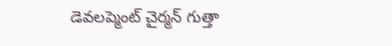డెవలప్మెంట్ చైర్మన్ గుత్తా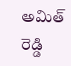అమిత్ రెడ్డి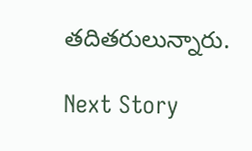తదితరులున్నారు.

Next Story